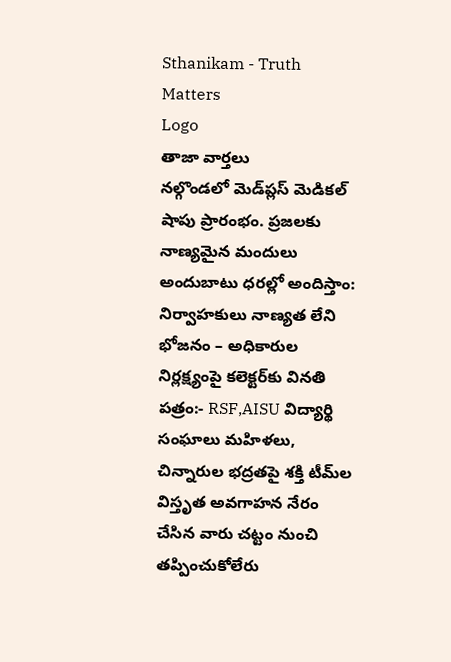Sthanikam - Truth Matters
Logo
తాజా వార్తలు
నల్గొండలో మెడ్‌ప్లస్ మెడికల్ షాపు ప్రారంభం. ప్రజలకు నాణ్యమైన మందులు అందుబాటు ధరల్లో అందిస్తాం: నిర్వాహకులు నాణ్యత లేని భోజనం – అధికారుల నిర్లక్ష్యంపై కలెక్టర్‌కు వినతి పత్రం:- RSF,AISU విద్యార్థి సంఘాలు మహిళలు, చిన్నారుల భద్రతపై శక్తి టీమ్‌ల విస్తృత అవగాహన నేరం చేసిన వారు చట్టం నుంచి తప్పించుకోలేరు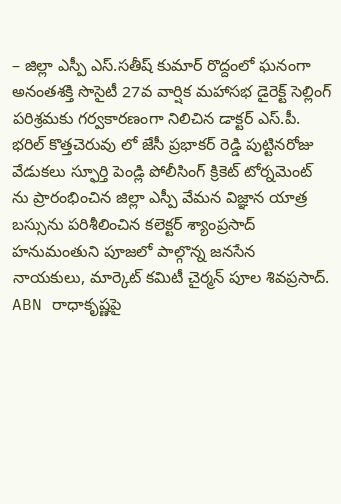– జిల్లా ఎస్పీ ఎస్.సతీష్ కుమార్ రొద్దంలో ఘనంగా అనంతశక్తి సొసైటీ 27వ వార్షిక మహాసభ డైరెక్ట్ సెల్లింగ్ పరిశ్రమకు గర్వకారణంగా నిలిచిన డాక్టర్ ఎస్.పీ. భరిల్ కొత్తచెరువు లో జేసీ ప్రభాకర్ రెడ్డి పుట్టినరోజు వేడుకలు స్ఫూర్తి పెండ్లి పోలీసింగ్ క్రికెట్ టోర్నమెంట్ ను ప్రారంభించిన జిల్లా ఎస్పీ వేమన విజ్ఞాన యాత్ర బస్సును పరిశీలించిన కలెక్టర్ శ్యాంప్రసాద్ హనుమంతుని పూజలో పాల్గొన్న జనసేన నాయకులు, మార్కెట్ కమిటీ చైర్మన్ పూల శివప్రసాద్. ABN రాధాకృష్ణపై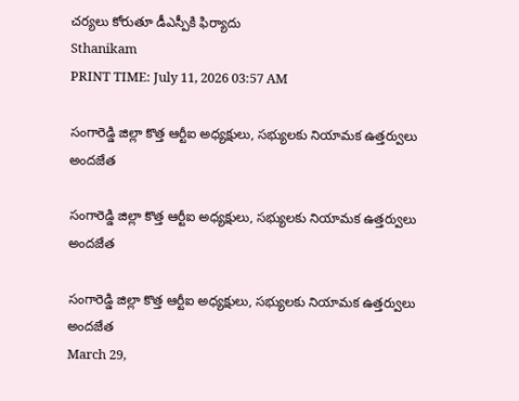చర్యలు కోరుతూ డీఎస్పీకి ఫిర్యాదు
Sthanikam
PRINT TIME: July 11, 2026 03:57 AM

సంగారెడ్డి జిల్లా కొత్త ఆర్టీఐ అధ్యక్షులు, సభ్యులకు నియామక ఉత్తర్వులు అందజేత

సంగారెడ్డి జిల్లా కొత్త ఆర్టీఐ అధ్యక్షులు, సభ్యులకు నియామక ఉత్తర్వులు అందజేత

సంగారెడ్డి జిల్లా కొత్త ఆర్టీఐ అధ్యక్షులు, సభ్యులకు నియామక ఉత్తర్వులు అందజేత
March 29,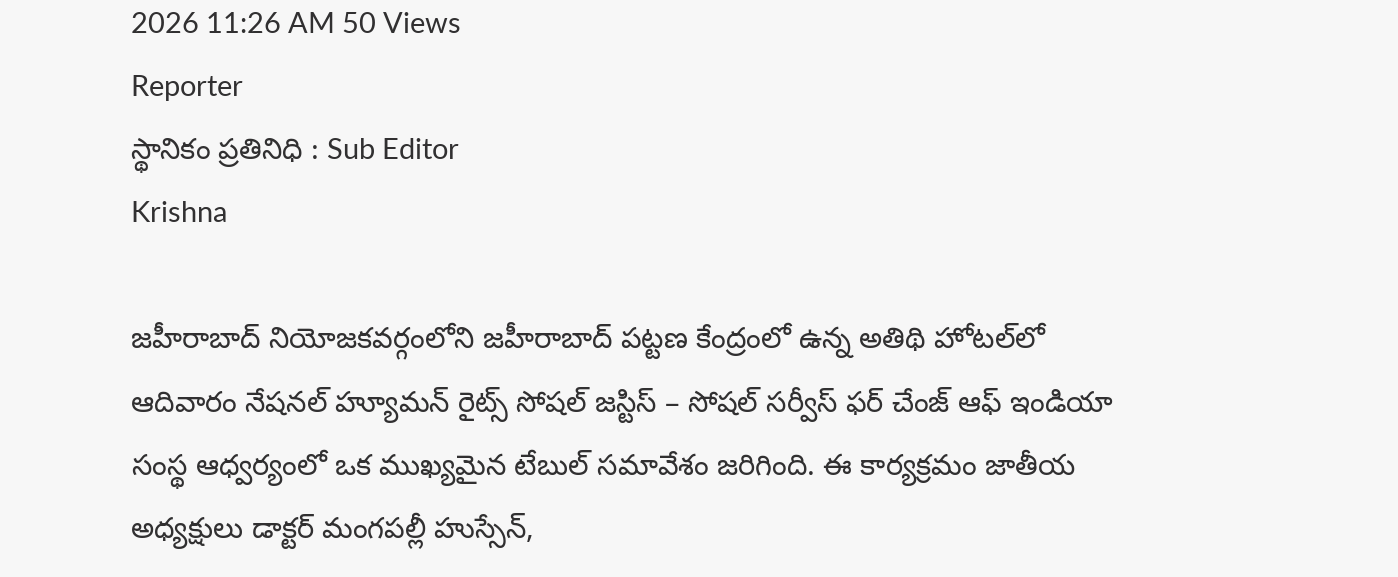2026 11:26 AM 50 Views
Reporter
స్థానికం ప్రతినిధి : Sub Editor
Krishna

జహీరాబాద్ నియోజకవర్గంలోని జహీరాబాద్ పట్టణ కేంద్రంలో ఉన్న అతిథి హోటల్‌లో ఆదివారం నేషనల్ హ్యూమన్ రైట్స్ సోషల్ జస్టిస్ – సోషల్ సర్వీస్ ఫర్ చేంజ్ ఆఫ్ ఇండియా సంస్థ ఆధ్వర్యంలో ఒక ముఖ్యమైన టేబుల్ సమావేశం జరిగింది. ఈ కార్యక్రమం జాతీయ అధ్యక్షులు డాక్టర్ మంగపల్లీ హుస్సేన్,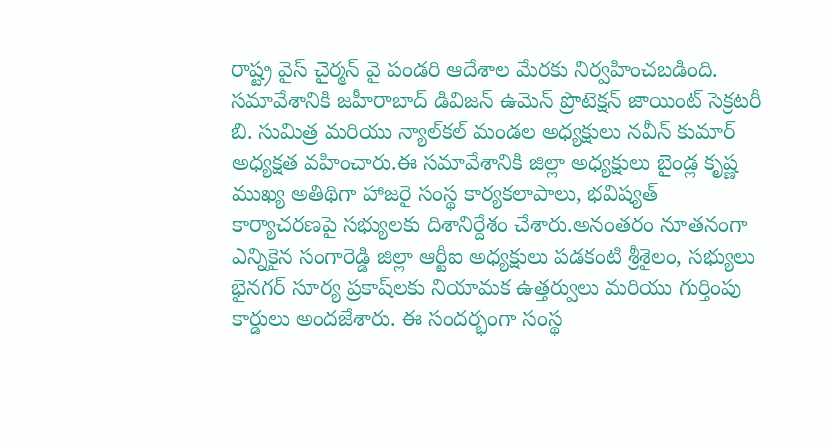రాష్ట్ర వైస్ చైర్మన్ వై పండరి ఆదేశాల మేరకు నిర్వహించబడింది. సమావేశానికి జహీరాబాద్ డివిజన్ ఉమెన్ ప్రొటెక్షన్ జాయింట్ సెక్రటరీ బి. సుమిత్ర మరియు న్యాల్‌కల్ మండల అధ్యక్షులు నవీన్ కుమార్ అధ్యక్షత వహించారు.ఈ సమావేశానికి జిల్లా అధ్యక్షులు బైండ్ల కృష్ణ ముఖ్య అతిథిగా హాజరై సంస్థ కార్యకలాపాలు, భవిష్యత్ కార్యాచరణపై సభ్యులకు దిశానిర్దేశం చేశారు.అనంతరం నూతనంగా ఎన్నికైన సంగారెడ్డి జిల్లా ఆర్టీఐ అధ్యక్షులు పడకంటి శ్రీశైలం, సభ్యులు భైనగర్ సూర్య ప్రకాష్‌లకు నియామక ఉత్తర్వులు మరియు గుర్తింపు కార్డులు అందజేశారు. ఈ సందర్భంగా సంస్థ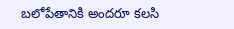బలోపేతానికి అందరూ కలసి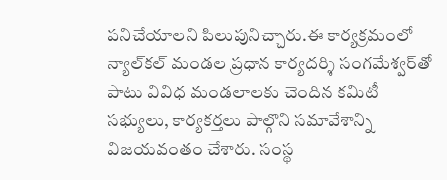పనిచేయాలని పిలుపునిచ్చారు.ఈ కార్యక్రమంలో న్యాల్‌కల్ మండల ప్రధాన కార్యదర్శి సంగమేశ్వర్‌తో పాటు వివిధ మండలాలకు చెందిన కమిటీ సభ్యులు, కార్యకర్తలు పాల్గొని సమావేశాన్ని విజయవంతం చేశారు. సంస్థ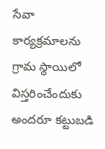సేవా కార్యక్రమాలను గ్రామ స్థాయిలో విస్తరించేందుకు అందరూ కట్టుబడి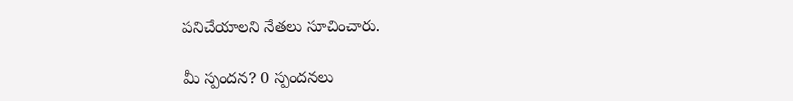పనిచేయాలని నేతలు సూచించారు.

మీ స్పందన? 0 స్పందనలు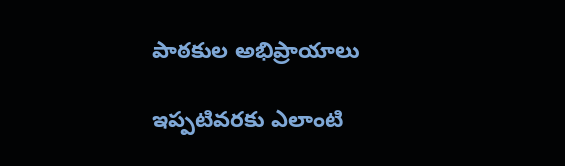పాఠకుల అభిప్రాయాలు

ఇప్పటివరకు ఎలాంటి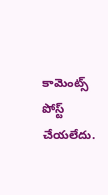కామెంట్స్ పోస్ట్ చేయలేదు.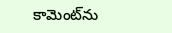కామెంట్‌ను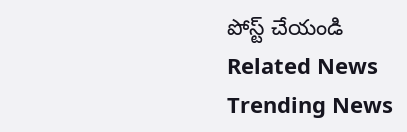పోస్ట్ చేయండి
Related News
Trending News